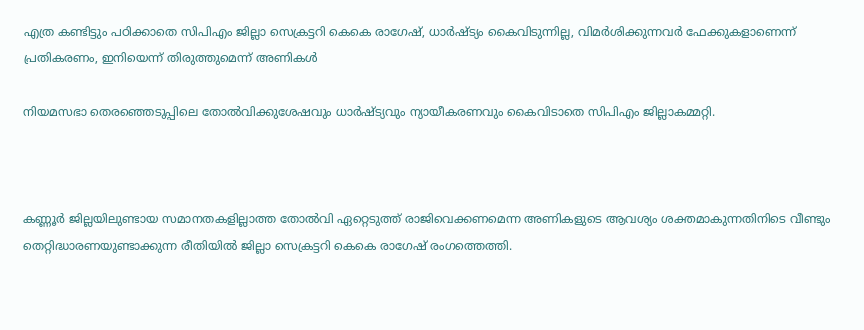എത്ര കണ്ടിട്ടും പഠിക്കാതെ സിപിഎം ജില്ലാ സെക്രട്ടറി കെകെ രാഗേഷ്, ധാര്‍ഷ്ട്യം കൈവിടുന്നില്ല, വിമര്‍ശിക്കുന്നവര്‍ ഫേക്കുകളാണെന്ന് പ്രതികരണം, ഇനിയെന്ന് തിരുത്തുമെന്ന് അണികള്‍

നിയമസഭാ തെരഞ്ഞെടുപ്പിലെ തോല്‍വിക്കുശേഷവും ധാര്‍ഷ്ട്യവും ന്യായീകരണവും കൈവിടാതെ സിപിഎം ജില്ലാകമ്മറ്റി.



കണ്ണൂര്‍ ജില്ലയിലുണ്ടായ സമാനതകളില്ലാത്ത തോല്‍വി ഏറ്റെടുത്ത് രാജിവെക്കണമെന്ന അണികളുടെ ആവശ്യം ശക്തമാകുന്നതിനിടെ വീണ്ടും തെറ്റിദ്ധാരണയുണ്ടാക്കുന്ന രീതിയില്‍ ജില്ലാ സെക്രട്ടറി കെകെ രാഗേഷ് രംഗത്തെത്തി.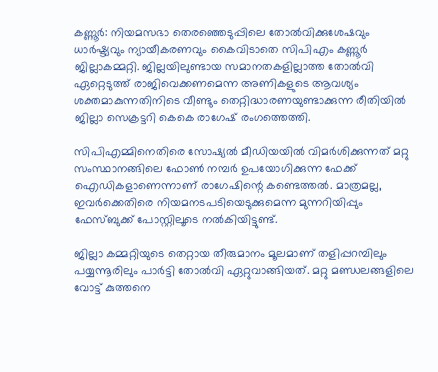കണ്ണൂര്‍: നിയമസഭാ തെരഞ്ഞെടുപ്പിലെ തോല്‍വിക്കുശേഷവും ധാര്‍ഷ്ട്യവും ന്യായീകരണവും കൈവിടാതെ സിപിഎം കണ്ണൂര്‍ ജില്ലാകമ്മറ്റി. ജില്ലയിലുണ്ടായ സമാനതകളില്ലാത്ത തോല്‍വി ഏറ്റെടുത്ത് രാജിവെക്കണമെന്ന അണികളുടെ ആവശ്യം ശക്തമാകുന്നതിനിടെ വീണ്ടും തെറ്റിദ്ധാരണയുണ്ടാക്കുന്ന രീതിയില്‍ ജില്ലാ സെക്രട്ടറി കെകെ രാഗേഷ് രംഗത്തെത്തി.

സിപിഎമ്മിനെതിരെ സോഷ്യല്‍ മീഡിയയില്‍ വിമര്‍ശിക്കുന്നത് മറ്റു സംസ്ഥാനങ്ങിലെ ഫോണ്‍ നമ്പര്‍ ഉപയോഗിക്കുന്ന ഫേക്ക് ഐഡികളാണെന്നാണ് രാഗേഷിന്റെ കണ്ടെത്തല്‍. മാത്രമല്ല, ഇവര്‍ക്കെതിരെ നിയമനടപടിയെടുക്കുമെന്ന മുന്നറിയിപ്പും ഫേസ്ബുക്ക് പോസ്റ്റിലൂടെ നല്‍കിയിട്ടുണ്ട്.

ജില്ലാ കമ്മറ്റിയുടെ തെറ്റായ തീരുമാനം മൂലമാണ് തളിപ്പറമ്പിലും പയ്യന്നൂരിലും പാര്‍ട്ടി തോല്‍വി ഏറ്റുവാങ്ങിയത്. മറ്റു മണ്ഡലങ്ങളിലെ വോട്ട് കുത്തനെ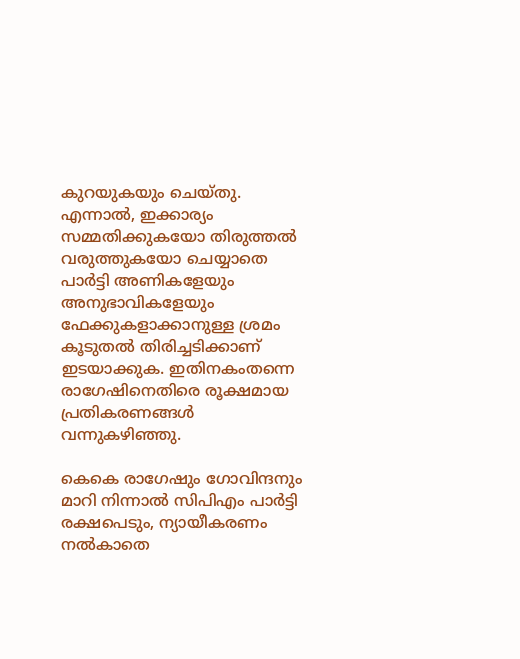കുറയുകയും ചെയ്തു. എന്നാല്‍, ഇക്കാര്യം സമ്മതിക്കുകയോ തിരുത്തല്‍ വരുത്തുകയോ ചെയ്യാതെ പാര്‍ട്ടി അണികളേയും അനുഭാവികളേയും ഫേക്കുകളാക്കാനുള്ള ശ്രമം കൂടുതല്‍ തിരിച്ചടിക്കാണ് ഇടയാക്കുക. ഇതിനകംതന്നെ രാഗേഷിനെതിരെ രൂക്ഷമായ പ്രതികരണങ്ങള്‍ വന്നുകഴിഞ്ഞു.

കെകെ രാഗേഷും ഗോവിന്ദനും മാറി നിന്നാല്‍ സിപിഎം പാര്‍ട്ടി രക്ഷപെടും, ന്യായീകരണം നല്‍കാതെ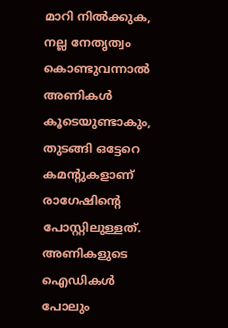മാറി നില്‍ക്കുക, നല്ല നേതൃത്വം കൊണ്ടുവന്നാല്‍ അണികള്‍ കൂടെയുണ്ടാകും, തുടങ്ങി ഒട്ടേറെ കമന്റുകളാണ് രാഗേഷിന്റെ പോസ്റ്റിലുള്ളത്. അണികളുടെ ഐഡികള്‍ പോലും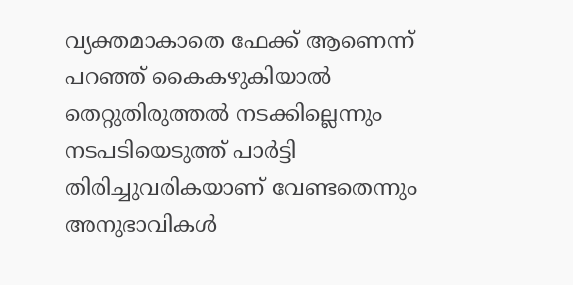വ്യക്തമാകാതെ ഫേക്ക് ആണെന്ന് പറഞ്ഞ് കൈകഴുകിയാല്‍ തെറ്റുതിരുത്തല്‍ നടക്കില്ലെന്നും നടപടിയെടുത്ത് പാര്‍ട്ടി തിരിച്ചുവരികയാണ് വേണ്ടതെന്നും അനുഭാവികള്‍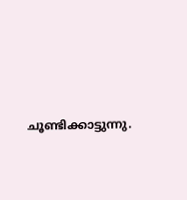ചൂണ്ടിക്കാട്ടുന്നു.